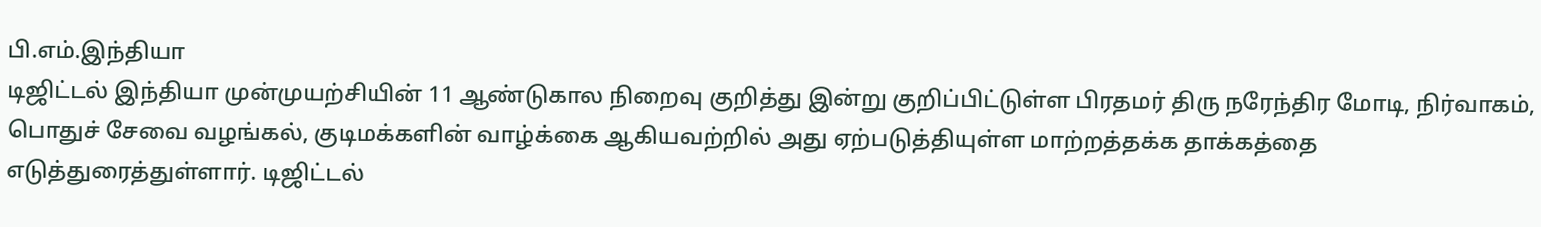பி.எம்.இந்தியா
டிஜிட்டல் இந்தியா முன்முயற்சியின் 11 ஆண்டுகால நிறைவு குறித்து இன்று குறிப்பிட்டுள்ள பிரதமர் திரு நரேந்திர மோடி, நிர்வாகம், பொதுச் சேவை வழங்கல், குடிமக்களின் வாழ்க்கை ஆகியவற்றில் அது ஏற்படுத்தியுள்ள மாற்றத்தக்க தாக்கத்தை எடுத்துரைத்துள்ளார். டிஜிட்டல்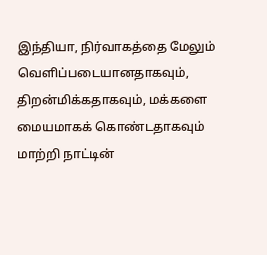இந்தியா, நிர்வாகத்தை மேலும் வெளிப்படையானதாகவும், திறன்மிக்கதாகவும், மக்களை மையமாகக் கொண்டதாகவும் மாற்றி நாட்டின்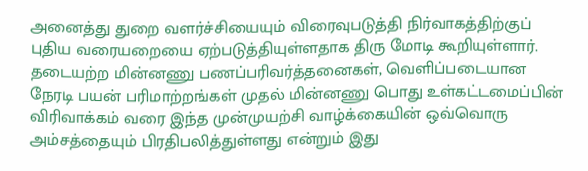அனைத்து துறை வளர்ச்சியையும் விரைவுபடுத்தி நிர்வாகத்திற்குப் புதிய வரையறையை ஏற்படுத்தியுள்ளதாக திரு மோடி கூறியுள்ளார். தடையற்ற மின்னணு பணப்பரிவர்த்தனைகள், வெளிப்படையான நேரடி பயன் பரிமாற்றங்கள் முதல் மின்னணு பொது உள்கட்டமைப்பின் விரிவாக்கம் வரை இந்த முன்முயற்சி வாழ்க்கையின் ஒவ்வொரு அம்சத்தையும் பிரதிபலித்துள்ளது என்றும் இது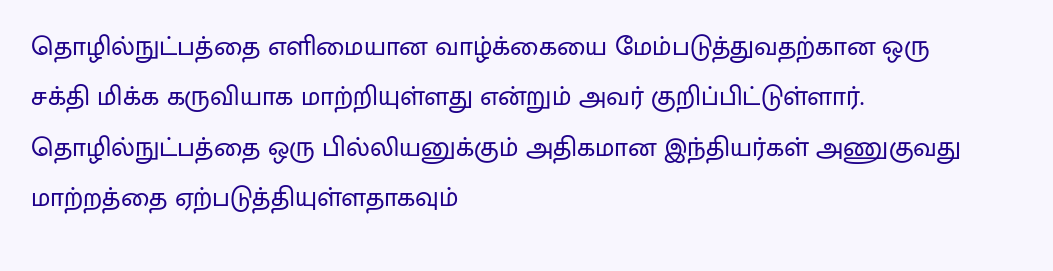தொழில்நுட்பத்தை எளிமையான வாழ்க்கையை மேம்படுத்துவதற்கான ஒரு சக்தி மிக்க கருவியாக மாற்றியுள்ளது என்றும் அவர் குறிப்பிட்டுள்ளார்.
தொழில்நுட்பத்தை ஒரு பில்லியனுக்கும் அதிகமான இந்தியர்கள் அணுகுவது மாற்றத்தை ஏற்படுத்தியுள்ளதாகவும்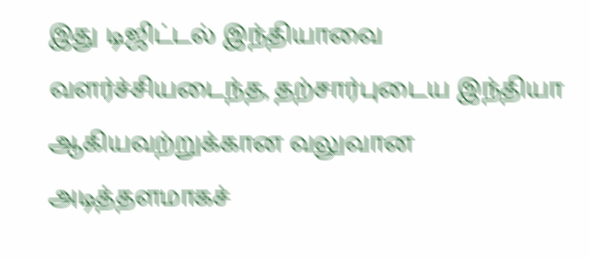இது டிஜிட்டல் இந்தியாவை வளர்ச்சியடைந்த, தற்சார்புடைய இந்தியா ஆகியவற்றுக்கான வலுவான அடித்தளமாகச்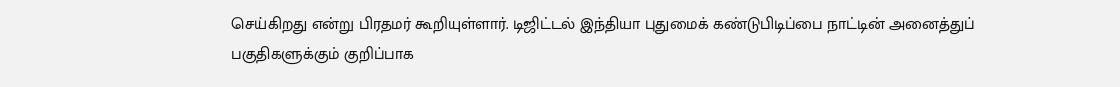செய்கிறது என்று பிரதமர் கூறியுள்ளார். டிஜிட்டல் இந்தியா புதுமைக் கண்டுபிடிப்பை நாட்டின் அனைத்துப் பகுதிகளுக்கும் குறிப்பாக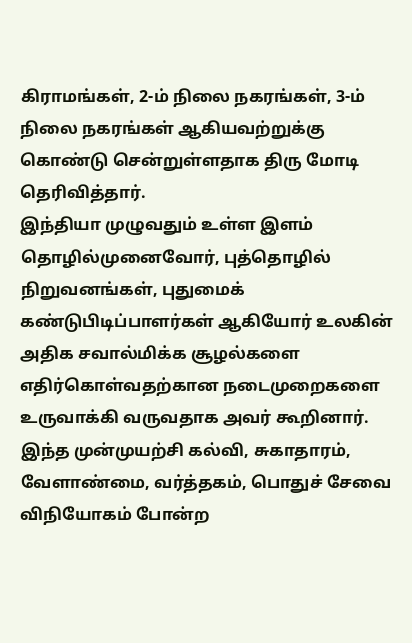கிராமங்கள், 2-ம் நிலை நகரங்கள், 3-ம் நிலை நகரங்கள் ஆகியவற்றுக்கு கொண்டு சென்றுள்ளதாக திரு மோடி தெரிவித்தார்.
இந்தியா முழுவதும் உள்ள இளம் தொழில்முனைவோர், புத்தொழில் நிறுவனங்கள், புதுமைக் கண்டுபிடிப்பாளர்கள் ஆகியோர் உலகின் அதிக சவால்மிக்க சூழல்களை எதிர்கொள்வதற்கான நடைமுறைகளை உருவாக்கி வருவதாக அவர் கூறினார். இந்த முன்முயற்சி கல்வி, சுகாதாரம், வேளாண்மை, வர்த்தகம், பொதுச் சேவை விநியோகம் போன்ற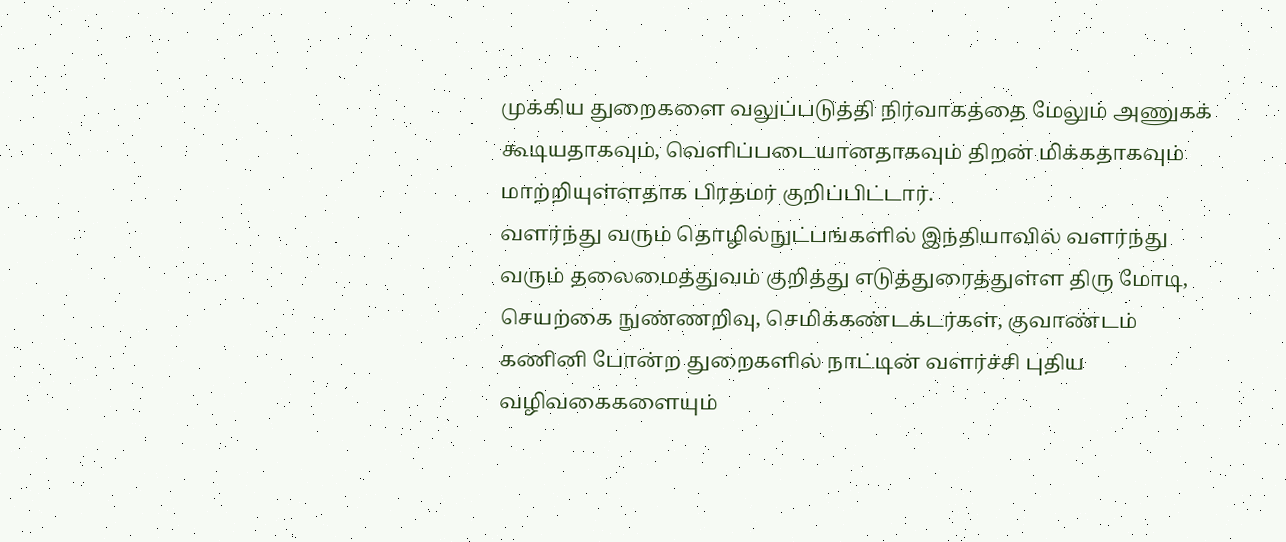முக்கிய துறைகளை வலுப்படுத்தி நிர்வாகத்தை மேலும் அணுகக் கூடியதாகவும், வெளிப்படையானதாகவும் திறன் மிக்கதாகவும் மாற்றியுள்ளதாக பிரதமர் குறிப்பிட்டார்.
வளர்ந்து வரும் தொழில்நுட்பங்களில் இந்தியாவில் வளர்ந்து வரும் தலைமைத்துவம் குறித்து எடுத்துரைத்துள்ள திரு மோடி, செயற்கை நுண்ணறிவு, செமிக்கண்டக்டர்கள், குவாண்டம் கணினி போன்ற துறைகளில் நாட்டின் வளர்ச்சி புதிய வழிவகைகளையும்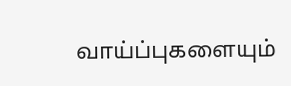வாய்ப்புகளையும்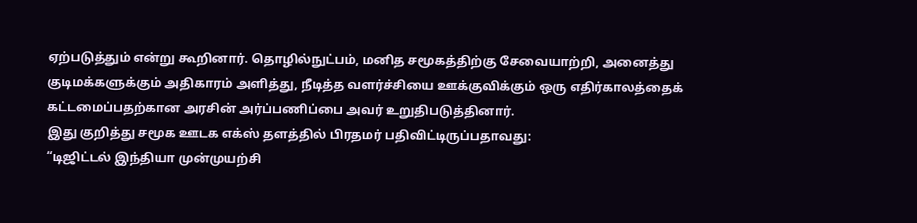ஏற்படுத்தும் என்று கூறினார். தொழில்நுட்பம், மனித சமூகத்திற்கு சேவையாற்றி, அனைத்து குடிமக்களுக்கும் அதிகாரம் அளித்து, நீடித்த வளர்ச்சியை ஊக்குவிக்கும் ஒரு எதிர்காலத்தைக் கட்டமைப்பதற்கான அரசின் அர்ப்பணிப்பை அவர் உறுதிபடுத்தினார்.
இது குறித்து சமூக ஊடக எக்ஸ் தளத்தில் பிரதமர் பதிவிட்டிருப்பதாவது:
“டிஜிட்டல் இந்தியா முன்முயற்சி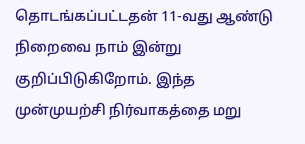தொடங்கப்பட்டதன் 11-வது ஆண்டு நிறைவை நாம் இன்று குறிப்பிடுகிறோம். இந்த முன்முயற்சி நிர்வாகத்தை மறு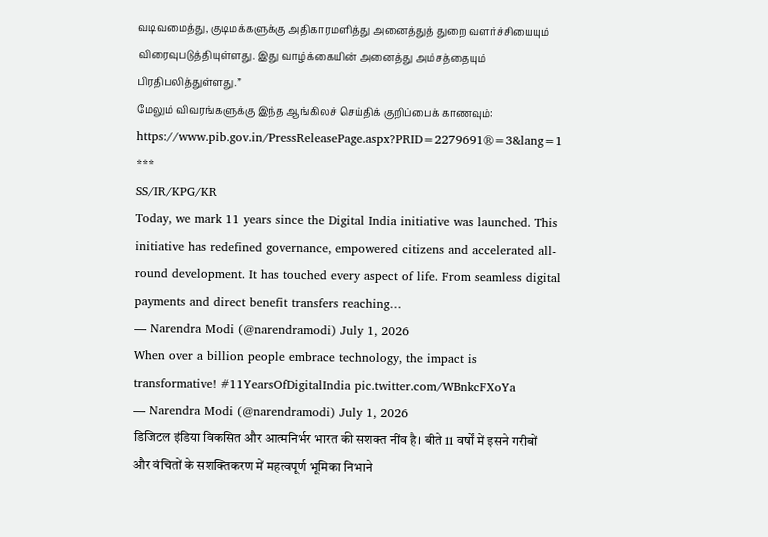வடிவமைத்து, குடிமக்களுக்கு அதிகாரமளித்து அனைத்துத் துறை வளர்ச்சியையும் விரைவுபடுத்தியுள்ளது. இது வாழ்க்கையின் அனைத்து அம்சத்தையும் பிரதிபலித்துள்ளது.”
மேலும் விவரங்களுக்கு இந்த ஆங்கிலச் செய்திக் குறிப்பைக் காணவும்: https://www.pib.gov.in/PressReleasePage.aspx?PRID=2279691®=3&lang=1
***
SS/IR/KPG/KR
Today, we mark 11 years since the Digital India initiative was launched. This initiative has redefined governance, empowered citizens and accelerated all-round development. It has touched every aspect of life. From seamless digital payments and direct benefit transfers reaching…
— Narendra Modi (@narendramodi) July 1, 2026
When over a billion people embrace technology, the impact is transformative! #11YearsOfDigitalIndia pic.twitter.com/WBnkcFXoYa
— Narendra Modi (@narendramodi) July 1, 2026
डिजिटल इंडिया विकसित और आत्मनिर्भर भारत की सशक्त नींव है। बीते 11 वर्षों में इसने गरीबों और वंचितों के सशक्तिकरण में महत्वपूर्ण भूमिका निभाने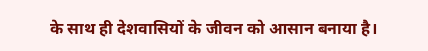के साथ ही देशवासियों के जीवन को आसान बनाया है।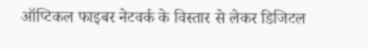ऑप्टिकल फाइबर नेटवर्क के विस्तार से लेकर डिजिटल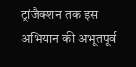ट्रांजैक्शन तक इस अभियान की अभूतपूर्व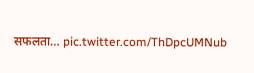सफलता… pic.twitter.com/ThDpcUMNub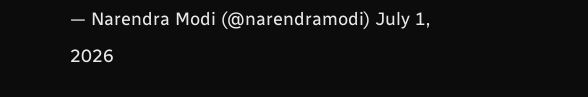— Narendra Modi (@narendramodi) July 1, 2026